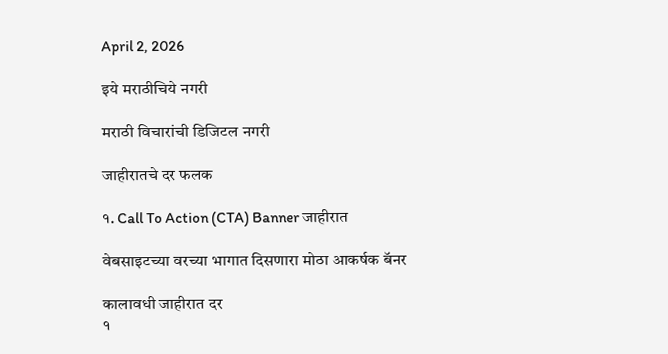April 2, 2026

इये मराठीचिये नगरी

मराठी विचारांची डिजिटल नगरी

जाहीरातचे दर फलक

१. Call To Action (CTA) Banner जाहीरात

वेबसाइटच्या वरच्या भागात दिसणारा मोठा आकर्षक बॅनर

कालावधी जाहीरात दर
१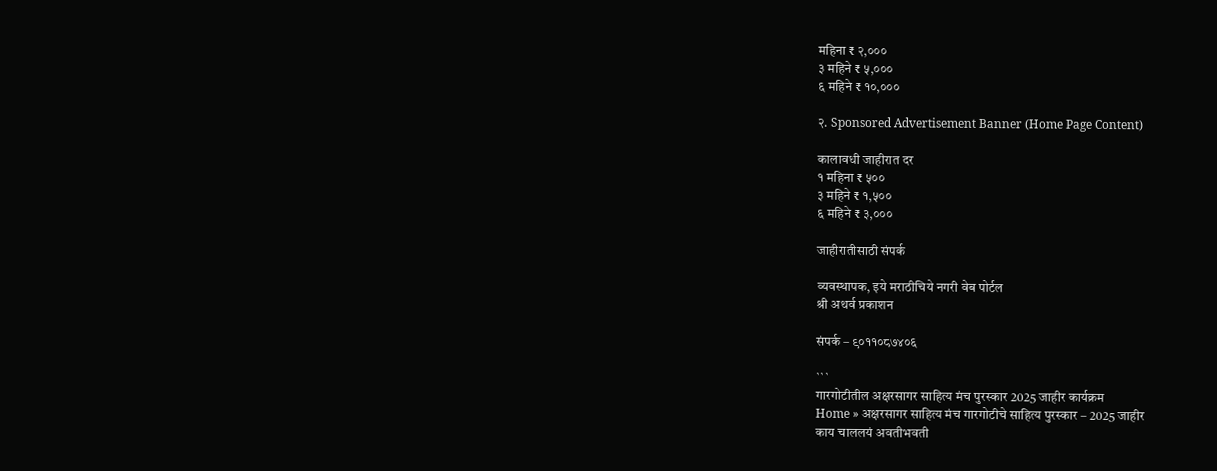महिना ₹ २,०००
३ महिने ₹ ५,०००
६ महिने ₹ १०,०००

२. Sponsored Advertisement Banner (Home Page Content)

कालावधी जाहीरात दर
१ महिना ₹ ५००
३ महिने ₹ १,५००
६ महिने ₹ ३,०००

जाहीरातीसाठी संपर्क

व्यवस्थापक, इये मराठीचिये नगरी वेब पोर्टल
श्री अथर्व प्रकाशन

संपर्क – ९०११०८७४०६

```
गारगोटीतील अक्षरसागर साहित्य मंच पुरस्कार 2025 जाहीर कार्यक्रम
Home » अक्षरसागर साहित्य मंच गारगोटीचे साहित्य पुरस्कार – 2025 जाहीर
काय चाललयं अवतीभवती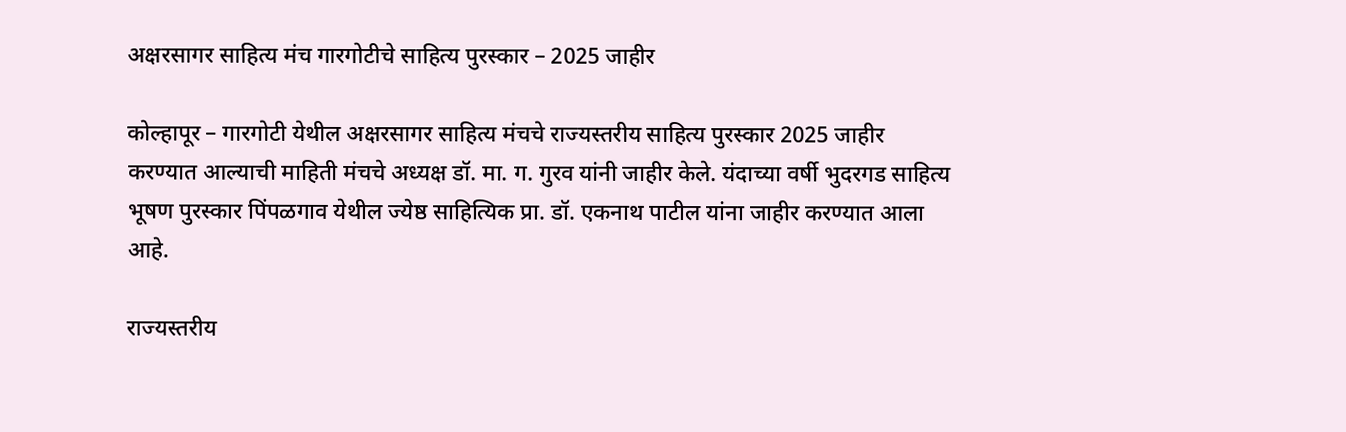अक्षरसागर साहित्य मंच गारगोटीचे साहित्य पुरस्कार – 2025 जाहीर

कोल्हापूर – गारगोटी येथील अक्षरसागर साहित्य मंचचे राज्यस्तरीय साहित्य पुरस्कार 2025 जाहीर करण्यात आल्याची माहिती मंचचे अध्यक्ष डॉ. मा. ग. गुरव यांनी जाहीर केले. यंदाच्या वर्षी भुदरगड साहित्य भूषण पुरस्कार पिंपळगाव येथील ज्येष्ठ साहित्यिक प्रा. डॉ. एकनाथ पाटील यांना जाहीर करण्यात आला आहे.

राज्यस्तरीय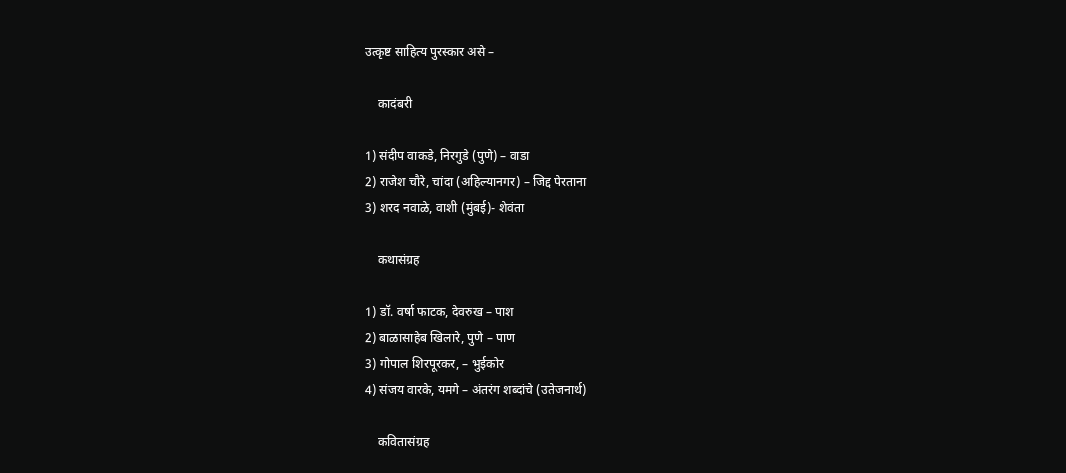उत्कृष्ट साहित्य पुरस्कार असे –

    कादंबरी

1) संदीप वाकडे, निरगुडे (पुणे) – वाडा
2) राजेश चौरे, चांदा (अहिल्यानगर) – जिद्द पेरताना
3) शरद नवाळे, वाशी (मुंबई)- शेवंता

    कथासंग्रह

1) डॉ. वर्षा फाटक, देवरुख – पाश
2) बाळासाहेब खिलारे, पुणे – पाण
3) गोपाल शिरपूरकर, – भुईकोर
4) संजय वारके, यमगे – अंतरंग शब्दांचे (उतेजनार्थ)

    कवितासंग्रह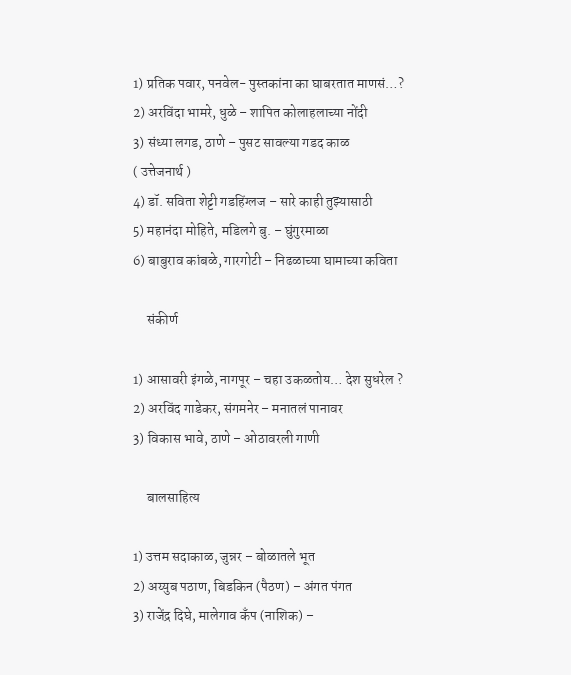1) प्रतिक पवार, पनवेल- पुस्तकांना का घाबरतात माणसं…?
2) अरविंदा भामरे, धुळे – शापित कोलाहलाच्या नोंदी
3) संध्या लगड, ठाणे – पुसट सावल्या गडद काळ
( उत्तेजनार्थ )
4) डॉ. सविता शेट्टी गडहिंग्लज – सारे काही तुझ्यासाठी
5) महानंदा मोहिते, मडिलगे बु. – घुंगुरमाळा
6) बाबुराव कांबळे, गारगोटी – निढळाच्या घामाच्या कविता

     संकीर्ण

1) आसावरी इंगळे, नागपूर – चहा उकळतोय… देश सुधरेल ?
2) अरविंद गाडेकर, संगमनेर – मनातलं पानावर
3) विकास भावे, ठाणे – ओठावरली गाणी

     बालसाहित्य

1) उत्तम सदाकाळ, जुन्नर – बोळातले भूत
2) अय्युब पठाण, बिडकिन (पैठण) – अंगत पंगत
3) राजेंद्र दिघे, मालेगाव कॅंप (नाशिक) –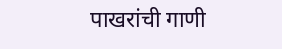पाखरांची गाणी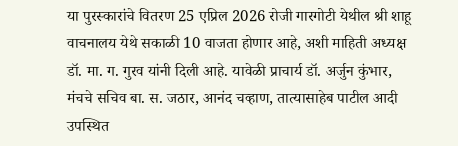या पुरस्कारांचे वितरण 25 एप्रिल 2026 रोजी गारगोटी येथील श्री शाहू वाचनालय येथे सकाळी 10 वाजता होणार आहे, अशी माहिती अध्यक्ष डॉ. मा. ग. गुरव यांनी दिली आहे. यावेळी प्राचार्य डॉ. अर्जुन कुंभार, मंचचे सचिव बा. स. जठार, आनंद चव्हाण, तात्यासाहेब पाटील आदी उपस्थित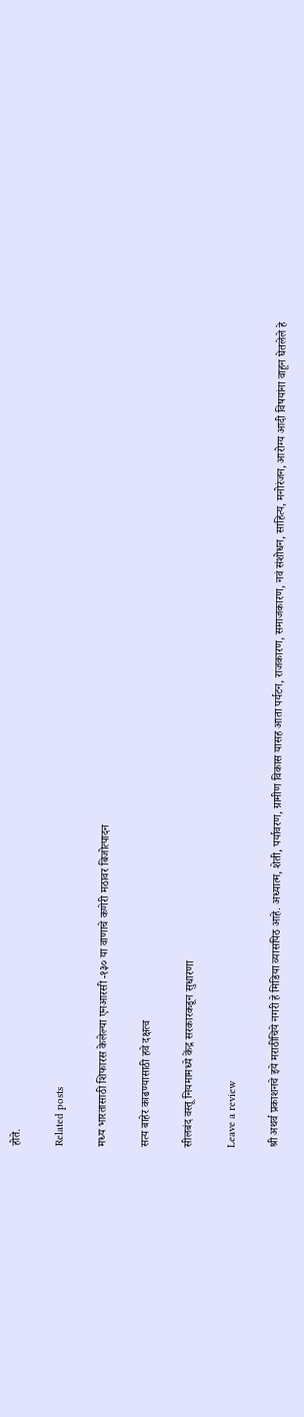होते.

Related posts

मध्य भारतासाठी शिफारस केलेल्या एनआरसी -१३० या वाणाचे कणेरी मठावर बिजोत्पादन

सत्य बाहेर काढण्यासाठी हवे दक्षत्व

सीलबंद वस्तू नियमामध्ये केंद्र सरकारकडून सुधारणा

Leave a review

श्री अथर्व प्रकाशनचे इये मराठीचिये नगरी हे मिडिया व्यासपिठ आहे. अध्यात्म, शेती, पर्यावरण, ग्रामीण विकास यासह आता पर्यटन, राजकारण, समाजकारण, नवं संशोधन, साहित्य, मनोरंजन, आरोग्य आदी विषयांना वाहून घेतलेले हे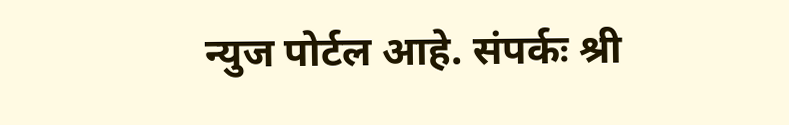न्युज पोर्टल आहे. संपर्कः श्री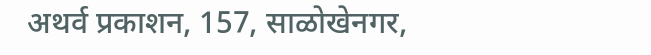अथर्व प्रकाशन, 157, साळोखेनगर,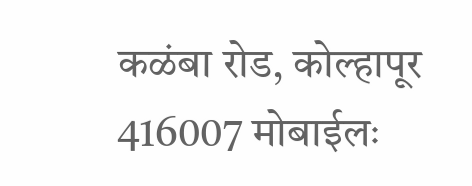कळंबा रोड, कोल्हापूर 416007 मोबाईलः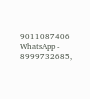9011087406 WhatsApp - 8999732685,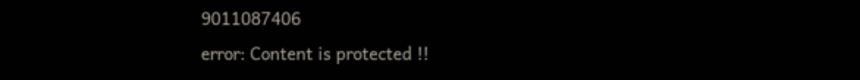9011087406
error: Content is protected !!